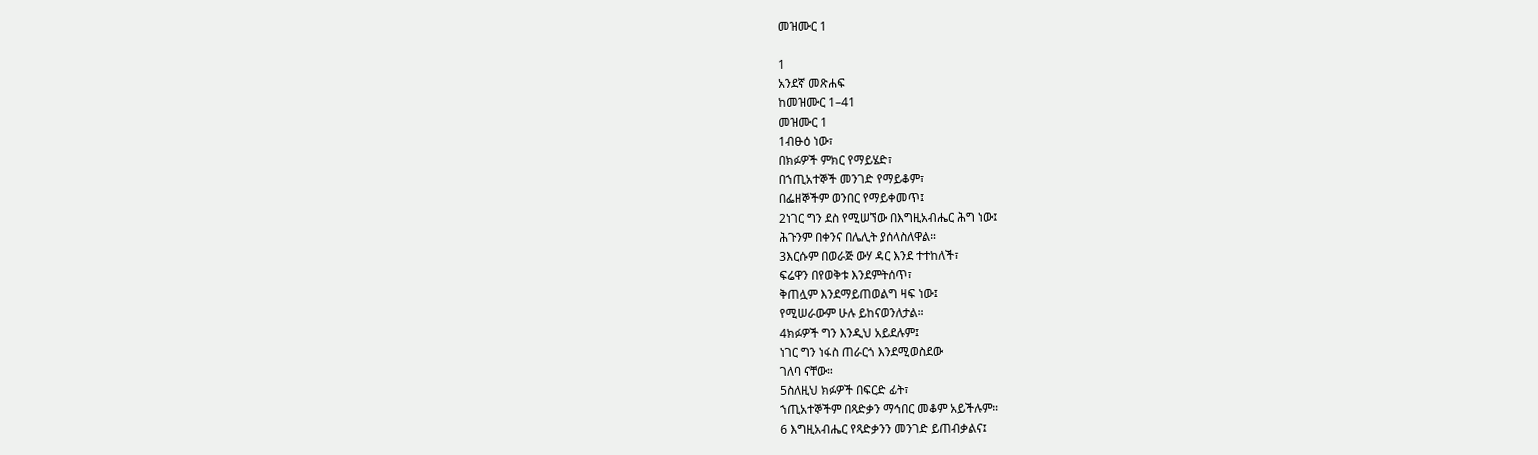መዝሙር 1

1
አንደኛ መጽሐፍ
ከመዝሙር 1–41
መዝሙር 1
1ብፁዕ ነው፣
በክፉዎች ምክር የማይሄድ፣
በኀጢአተኞች መንገድ የማይቆም፣
በፌዘኞችም ወንበር የማይቀመጥ፤
2ነገር ግን ደስ የሚሠኘው በእግዚአብሔር ሕግ ነው፤
ሕጉንም በቀንና በሌሊት ያሰላስለዋል።
3እርሱም በወራጅ ውሃ ዳር እንደ ተተከለች፣
ፍሬዋን በየወቅቱ እንደምትሰጥ፣
ቅጠሏም እንደማይጠወልግ ዛፍ ነው፤
የሚሠራውም ሁሉ ይከናወንለታል።
4ክፉዎች ግን እንዲህ አይደሉም፤
ነገር ግን ነፋስ ጠራርጎ እንደሚወስደው
ገለባ ናቸው።
5ስለዚህ ክፉዎች በፍርድ ፊት፣
ኀጢአተኞችም በጻድቃን ማኅበር መቆም አይችሉም።
6 እግዚአብሔር የጻድቃንን መንገድ ይጠብቃልና፤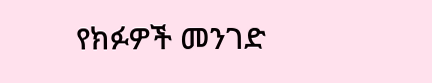የክፉዎች መንገድ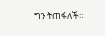ግን ትጠፋለች።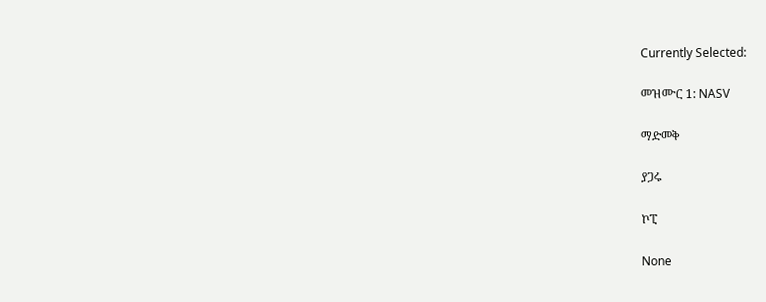Currently Selected:

መዝሙር 1: NASV

ማድመቅ

ያጋሩ

ኮፒ

None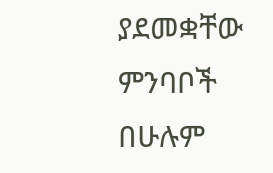ያደመቋቸው ምንባቦች በሁሉም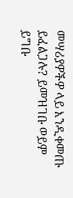መሣሪያዎችዎ ላይ እንዲቀመጡ ይፈልጋሉ? ይመዝገቡ ወይም ይግቡ